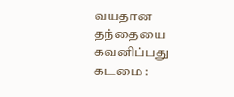வயதான தந்தையை கவனிப்பது கடமை :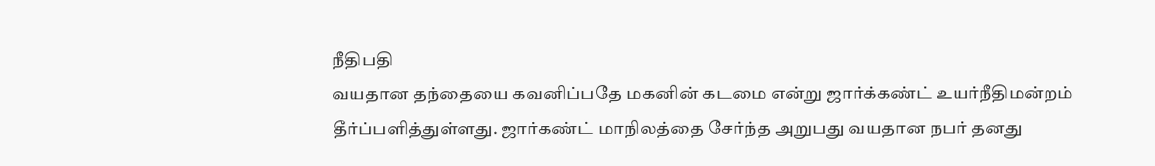நீதிபதி
வயதான தந்தையை கவனிப்பதே மகனின் கடமை என்று ஜார்க்கண்ட் உயர்நீதிமன்றம் தீர்ப்பளித்துள்ளது. ஜார்கண்ட் மாநிலத்தை சேர்ந்த அறுபது வயதான நபர் தனது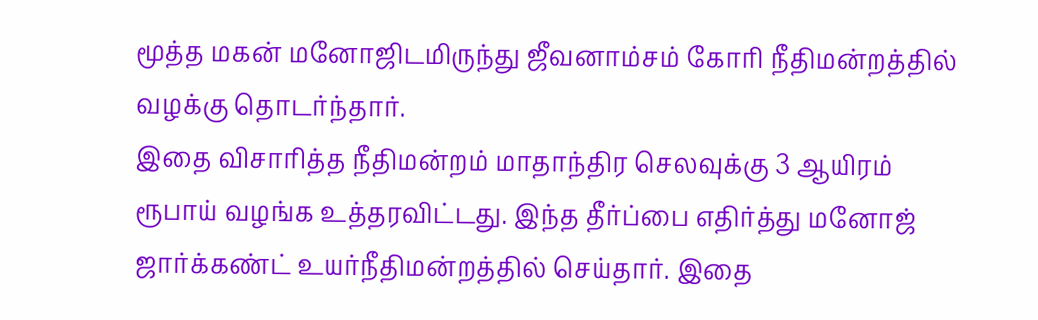மூத்த மகன் மனோஜிடமிருந்து ஜீவனாம்சம் கோரி நீதிமன்றத்தில் வழக்கு தொடர்ந்தார்.
இதை விசாரித்த நீதிமன்றம் மாதாந்திர செலவுக்கு 3 ஆயிரம் ரூபாய் வழங்க உத்தரவிட்டது. இந்த தீர்ப்பை எதிர்த்து மனோஜ் ஜார்க்கண்ட் உயர்நீதிமன்றத்தில் செய்தார். இதை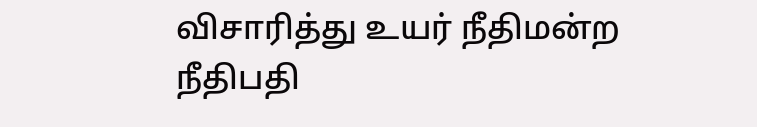விசாரித்து உயர் நீதிமன்ற நீதிபதி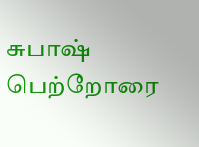சுபாஷ் பெற்றோரை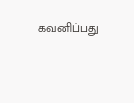கவனிப்பது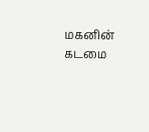மகனின் கடமை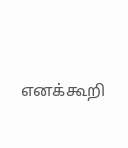எனக்கூறி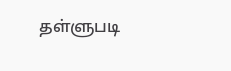தள்ளுபடி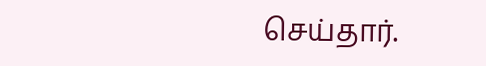செய்தார்.